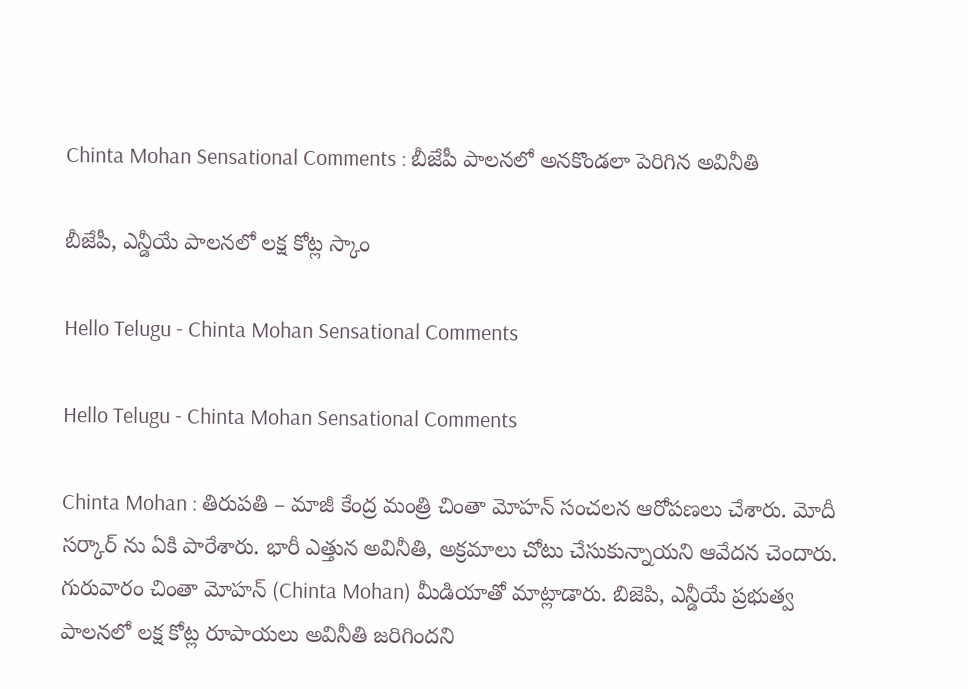Chinta Mohan Sensational Comments : బీజేపీ పాల‌న‌లో అన‌కొండ‌లా పెరిగిన అవినీతి

బీజేపీ, ఎన్డీయే పాల‌న‌లో ల‌క్ష కోట్ల స్కాం

Hello Telugu - Chinta Mohan Sensational Comments

Hello Telugu - Chinta Mohan Sensational Comments

Chinta Mohan : తిరుప‌తి – మాజీ కేంద్ర మంత్రి చింతా మోహ‌న్ సంచ‌ల‌న ఆరోప‌ణ‌లు చేశారు. మోదీ స‌ర్కార్ ను ఏకి పారేశారు. భారీ ఎత్తున అవినీతి, అక్ర‌మాలు చోటు చేసుకున్నాయ‌ని ఆవేద‌న చెందారు. గురువారం చింతా మోహ‌న్ (Chinta Mohan) మీడియాతో మాట్లాడారు. బిజెపి, ఎన్డీయే ప్రభుత్వ పాలనలో లక్ష కోట్ల రూపాయలు అవినీతి జరిగిందని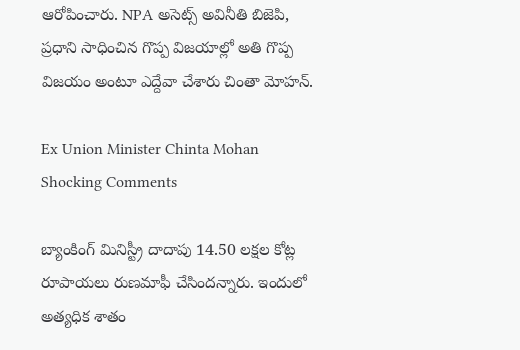ఆరోపించారు. NPA అసెట్స్ అవినీతి బిజెపి, ప్రధాని సాధించిన గొప్ప విజయాల్లో అతి గొప్ప విజయం అంటూ ఎద్దేవా చేశారు చింతా మోహ‌న్.

Ex Union Minister Chinta Mohan Shocking Comments

బ్యాంకింగ్ మినిస్ట్రీ దాదాపు 14.50 లక్షల కోట్ల రూపాయలు రుణమాఫీ చేసిందన్నారు. ఇందులో అత్య‌ధిక శాతం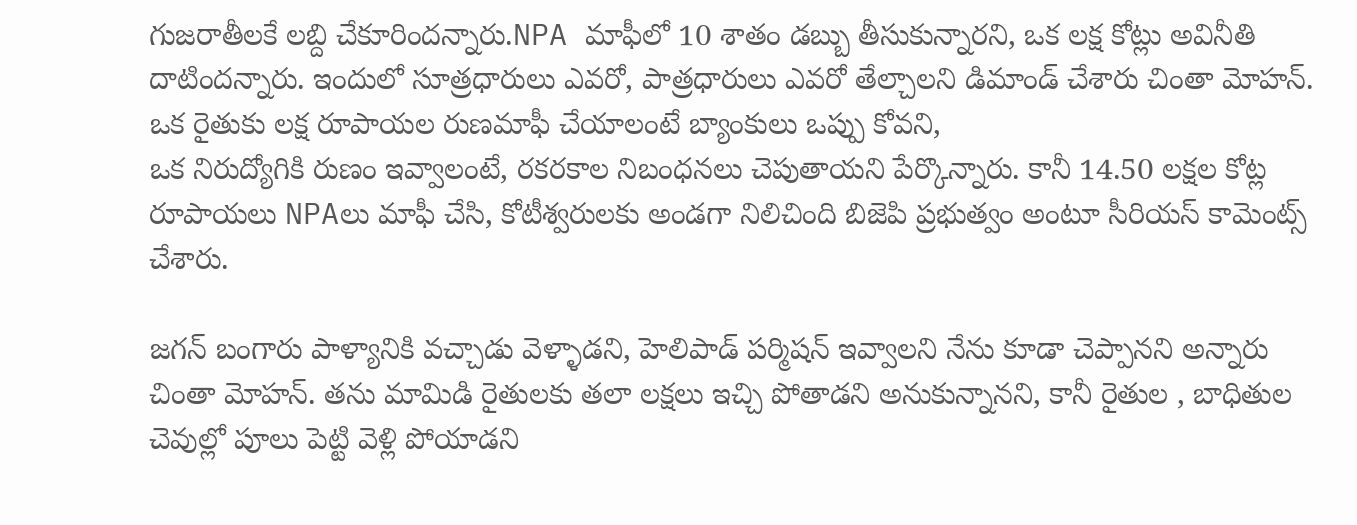గుజ‌రాతీల‌కే ల‌బ్ది చేకూరింద‌న్నారు.NPA మాఫీలో 10 శాతం డబ్బు తీసుకున్నారని, ఒక లక్ష కోట్లు అవినీతి దాటిందన్నారు. ఇందులో సూత్రధారులు ఎవరో, పాత్రధారులు ఎవరో తేల్చాల‌ని డిమాండ్ చేశారు చింతా మోహ‌న్. ఒక రైతుకు లక్ష రూపాయల రుణమాఫీ చేయాలంటే బ్యాంకులు ఒప్పు కోవ‌ని,
ఒక నిరుద్యోగికి రుణం ఇవ్వాలంటే, రకరకాల నిబంధనలు చెపుతాయ‌ని పేర్కొన్నారు. కానీ 14.50 లక్షల కోట్ల రూపాయలు NPAలు మాఫీ చేసి, కోటీశ్వరులకు అండగా నిలిచింది బిజెపి ప్రభుత్వం అంటూ సీరియ‌స్ కామెంట్స్ చేశారు.

జగన్ బంగారు పాళ్యానికి వచ్చాడు వెళ్ళాడని, హెలిపాడ్ పర్మిషన్ ఇవ్వాలని నేను కూడా చెప్పానని అన్నారు చింతా మోహ‌న్. త‌ను మామిడి రైతులకు తలా లక్షలు ఇచ్చి పోతాడని అనుకున్నానని, కానీ రైతుల , బాధితుల చెవుల్లో పూలు పెట్టి వెళ్లి పోయాడ‌ని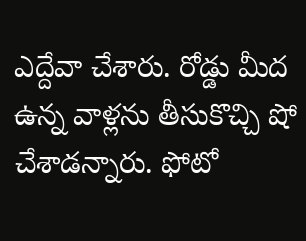ఎద్దేవా చేశారు. రోడ్డు మీద ఉన్న వాళ్ల‌ను తీసుకొచ్చి షో చేశాడ‌న్నారు. ఫోటో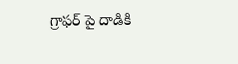గ్రాఫర్ పై దాడికి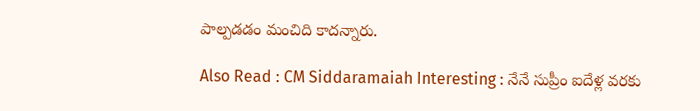పాల్ప‌డ‌డం మంచిది కాద‌న్నారు.

Also Read : CM Siddaramaiah Interesting : నేనే సుప్రీం ఐదేళ్ల వరకు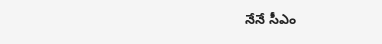నేనే సీఎం